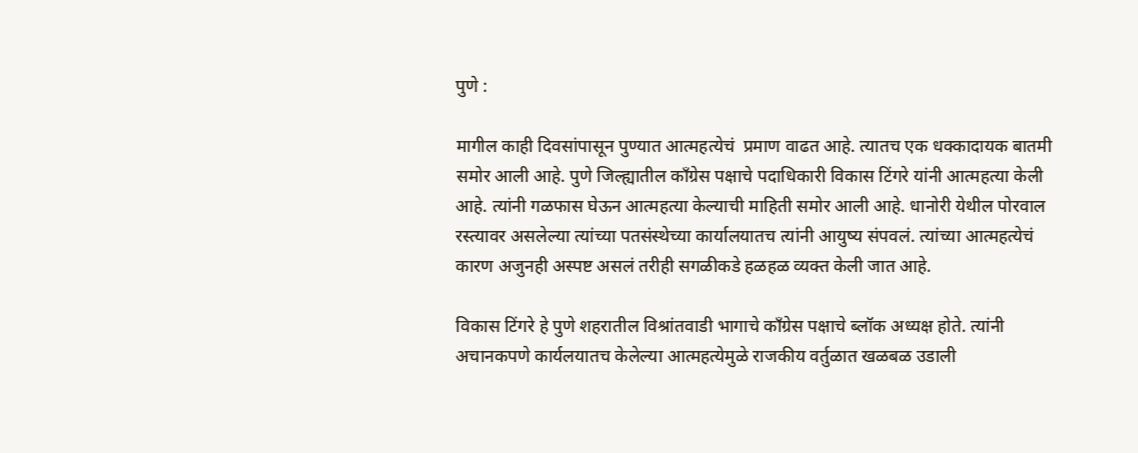पुणे :

मागील काही दिवसांपासून पुण्यात आत्महत्येचं  प्रमाण वाढत आहे. त्यातच एक धक्कादायक बातमी समोर आली आहे. पुणे जिल्ह्यातील काँग्रेस पक्षाचे पदाधिकारी विकास टिंगरे यांनी आत्महत्या केली आहे. त्यांनी गळफास घेऊन आत्महत्या केल्याची माहिती समोर आली आहे. धानोरी येथील पोरवाल रस्त्यावर असलेल्या त्यांच्या पतसंस्थेच्या कार्यालयातच त्यांनी आयुष्य संपवलं. त्यांच्या आत्महत्येचं कारण अजुनही अस्पष्ट असलं तरीही सगळीकडे हळहळ व्यक्त केली जात आहे.

विकास टिंगरे हे पुणे शहरातील विश्रांतवाडी भागाचे काँग्रेस पक्षाचे ब्लॉक अध्यक्ष होते. त्यांनी अचानकपणे कार्यलयातच केलेल्या आत्महत्येमुळे राजकीय वर्तुळात खळबळ उडाली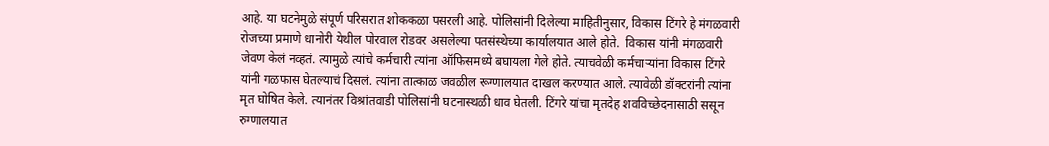आहे. या घटनेमुळे संपूर्ण परिसरात शोककळा पसरली आहे. पोलिसांनी दिलेल्या माहितीनुसार, विकास टिंगरे हे मंगळवारी रोजच्या प्रमाणे धानोरी येथील पोरवाल रोडवर असलेल्या पतसंस्थेच्या कार्यालयात आले होते.  विकास यांनी मंगळवारी जेवण केलं नव्हतं. त्यामुळे त्यांचे कर्मचारी त्यांना ऑफिसमध्ये बघायला गेले होते. त्याचवेळी कर्मचाऱ्यांना विकास टिंगरे यांनी गळफास घेतल्याचं दिसलं. त्यांना तात्काळ जवळील रूग्णालयात दाखल करण्यात आले. त्यावेळी डॉक्टरांनी त्यांना मृत घोषित केले. त्यानंतर विश्रांतवाडी पोलिसांनी घटनास्थळी धाव घेतली. टिंगरे यांचा मृतदेह शवविच्छेदनासाठी ससून रुग्णालयात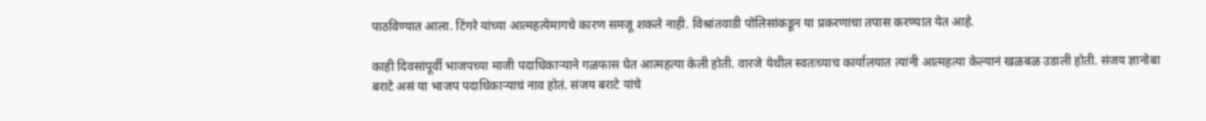पाठविण्यात आला. टिंगरे यांच्या आत्महत्येमागचे कारण समजू शकले नाही. विश्रांतवाडी पोलिसांकडून या प्रकरणाचा तपास करण्यात येत आहे.

काही दिवसांपूर्वी भाजपच्या माजी पदाधिकाऱ्याने गळफास घेत आत्महत्या केली होती. वारजे येथील स्वतःच्याच कार्यालयात त्यांनी आत्महत्या केल्यानं खळबळ उडाली होती. संजय ज्ञानोबा बराटे असं या भाजप पदाधिकाऱ्याचं नाव होतं. संजय बराटे यांचे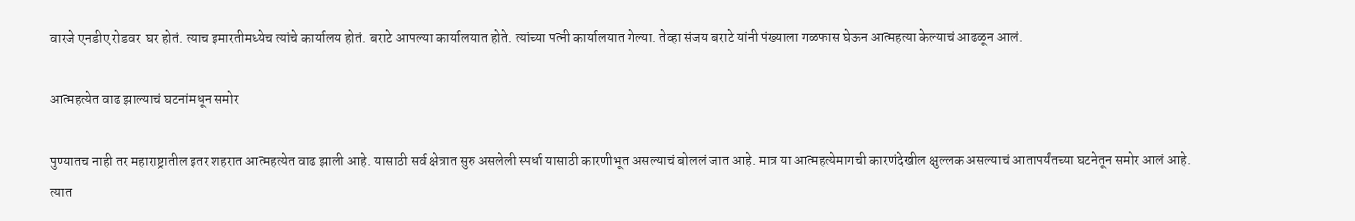वारजे एनडीए रोडवर  घर होतं. त्याच इमारतीमध्येच त्यांचे कार्यालय होतं. बराटे आपल्या कार्यालयात होते. त्यांच्या पत्नी कार्यालयात गेल्या. तेव्हा संजय बराटे यांनी पंख्याला गळफास घेऊन आत्महत्या केल्याचं आढळून आलं.

आत्महत्येत वाढ झाल्याचं घटनांमधून समोर

पुण्यातच नाही तर महाराष्ट्रातील इतर शहरात आत्महत्येत वाढ झाली आहे. यासाठी सर्व क्षेत्रात सुरु असलेली स्पर्धा यासाठी कारणीभूत असल्याचं बोललं जात आहे. मात्र या आत्महत्येमागची कारणंदेखील क्षुल्लक असल्याचं आतापर्यंतच्या घटनेतून समोर आलं आहे. त्यात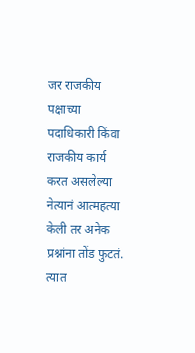जर राजकीय पक्षाच्या पदाधिकारी किंवा राजकीय कार्य करत असलेल्या नेत्यानं आत्महत्या केली तर अनेक प्रश्नांना तोंड फुटतं. त्यात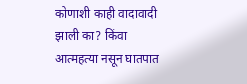कोणाशी काही वादावादी झाली का? किंवा आत्महत्या नसून घातपात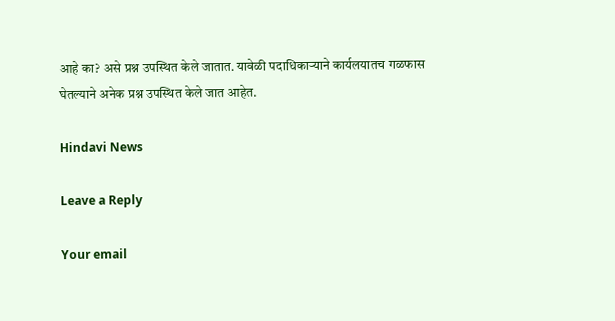आहे का? असे प्रश्न उपस्थित केले जातात. यावेळी पदाधिकाऱ्याने कार्यलयातच गळफास घेतल्याने अनेक प्रश्न उपस्थित केले जात आहेत.

Hindavi News

Leave a Reply

Your email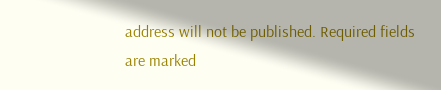address will not be published. Required fields are marked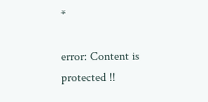*

error: Content is protected !!